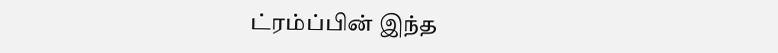ட்ரம்ப்பின் இந்த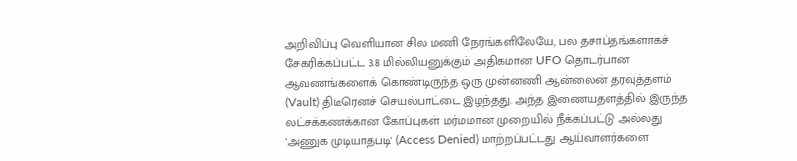அறிவிப்பு வெளியான சில மணி நேரங்களிலேயே, பல தசாப்தங்களாகச் சேகரிக்கப்பட்ட 3.8 மில்லியனுக்கும் அதிகமான UFO தொடர்பான ஆவணங்களைக் கொண்டிருந்த ஒரு முன்னணி ஆன்லைன் தரவுத்தளம் (Vault) திடீரெனச் செயல்பாட்டை இழந்தது. அந்த இணையதளத்தில் இருந்த லட்சக்கணக்கான கோப்புகள் மர்மமான முறையில் நீக்கப்பட்டு அல்லது 'அணுக முடியாதபடி' (Access Denied) மாற்றப்பட்டது ஆய்வாளர்களை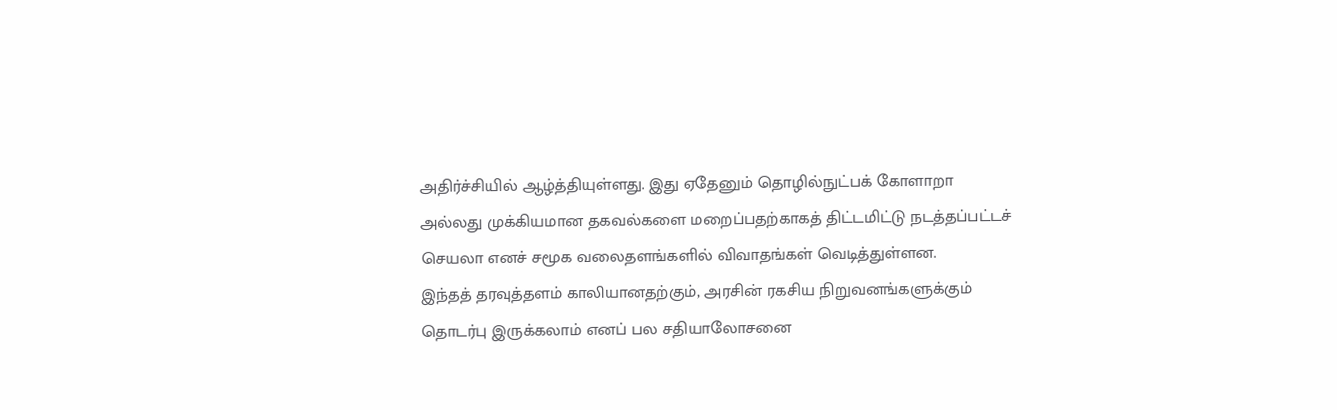அதிர்ச்சியில் ஆழ்த்தியுள்ளது. இது ஏதேனும் தொழில்நுட்பக் கோளாறா அல்லது முக்கியமான தகவல்களை மறைப்பதற்காகத் திட்டமிட்டு நடத்தப்பட்டச் செயலா எனச் சமூக வலைதளங்களில் விவாதங்கள் வெடித்துள்ளன.
இந்தத் தரவுத்தளம் காலியானதற்கும், அரசின் ரகசிய நிறுவனங்களுக்கும் தொடர்பு இருக்கலாம் எனப் பல சதியாலோசனை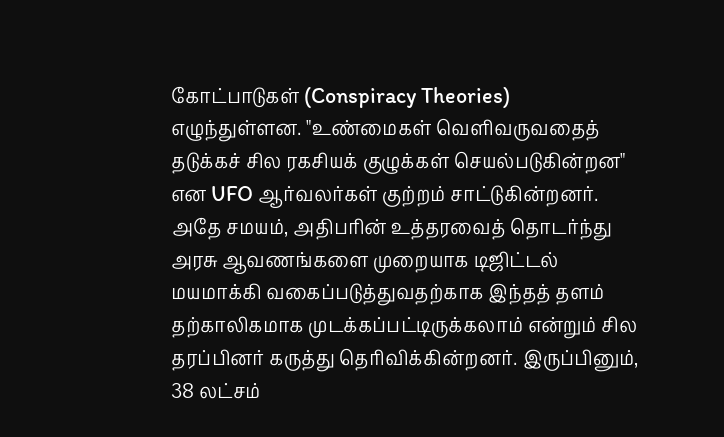கோட்பாடுகள் (Conspiracy Theories) எழுந்துள்ளன. "உண்மைகள் வெளிவருவதைத் தடுக்கச் சில ரகசியக் குழுக்கள் செயல்படுகின்றன" என UFO ஆர்வலர்கள் குற்றம் சாட்டுகின்றனர். அதே சமயம், அதிபரின் உத்தரவைத் தொடர்ந்து அரசு ஆவணங்களை முறையாக டிஜிட்டல் மயமாக்கி வகைப்படுத்துவதற்காக இந்தத் தளம் தற்காலிகமாக முடக்கப்பட்டிருக்கலாம் என்றும் சில தரப்பினர் கருத்து தெரிவிக்கின்றனர். இருப்பினும், 38 லட்சம்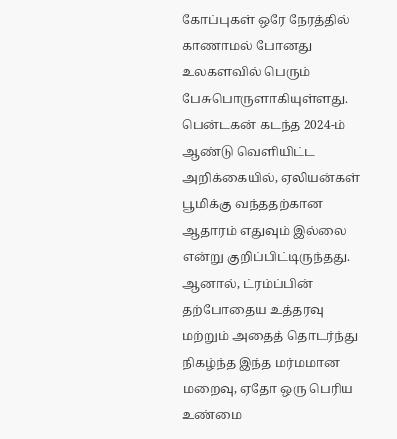கோப்புகள் ஒரே நேரத்தில் காணாமல் போனது உலகளவில் பெரும் பேசுபொருளாகியுள்ளது.
பென்டகன் கடந்த 2024-ம் ஆண்டு வெளியிட்ட அறிக்கையில், ஏலியன்கள் பூமிக்கு வந்ததற்கான ஆதாரம் எதுவும் இல்லை என்று குறிப்பிட்டிருந்தது. ஆனால், ட்ரம்ப்பின் தற்போதைய உத்தரவு மற்றும் அதைத் தொடர்ந்து நிகழ்ந்த இந்த மர்மமான மறைவு, ஏதோ ஒரு பெரிய உண்மை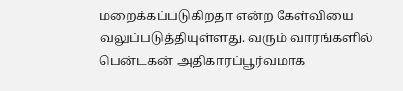மறைக்கப்படுகிறதா என்ற கேள்வியை வலுப்படுத்தியுள்ளது. வரும் வாரங்களில் பென்டகன் அதிகாரப்பூர்வமாக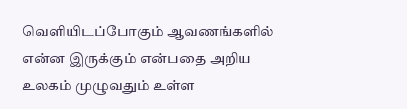வெளியிடப்போகும் ஆவணங்களில் என்ன இருக்கும் என்பதை அறிய உலகம் முழுவதும் உள்ள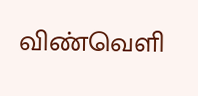விண்வெளி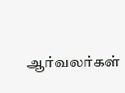ஆர்வலர்கள்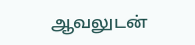ஆவலுடன்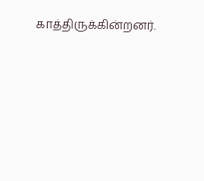காத்திருக்கின்றனர்.